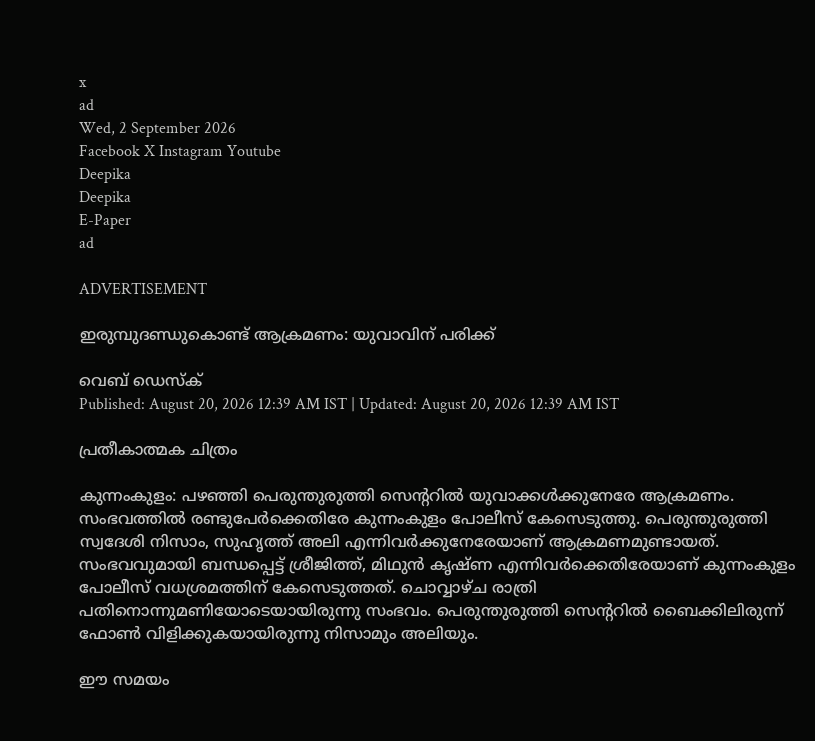x
ad
Wed, 2 September 2026
Facebook X Instagram Youtube
Deepika
Deepika
E-Paper
ad

ADVERTISEMENT

ഇരുമ്പുദണ്ഡുകൊണ്ട് ആക്രമണം: യുവാവിന് പരിക്ക്

വെബ് ഡെസ്ക്
Published: August 20, 2026 12:39 AM IST | Updated: August 20, 2026 12:39 AM IST

പ്രതീകാത്മക ചിത്രം

കുന്നംകുളം: പഴഞ്ഞി പെരുന്തുരുത്തി സെന്‍ററിൽ യുവാക്കൾക്കുനേരേ ആക്രമണം.
സംഭവത്തിൽ രണ്ടുപേർക്കെതിരേ കുന്നംകുളം പോലീസ് കേസെടുത്തു. പെരുന്തുരുത്തി സ്വദേശി നിസാം, സുഹൃത്ത് അലി എന്നിവർക്കുനേരേയാണ് ആക്രമണമുണ്ടായത്. സംഭവവുമായി ബന്ധപ്പെട്ട് ശ്രീജിത്ത്, മിഥുൻ കൃഷ്ണ എന്നിവർക്കെതിരേയാണ് കുന്നംകുളം പോലീസ് വധശ്രമത്തിന് കേസെടുത്തത്. ചൊവ്വാഴ്ച രാത്രി പതിനൊന്നുമണിയോടെയായിരുന്നു സംഭവം. പെരുന്തുരുത്തി സെന്‍ററിൽ ബൈക്കിലിരുന്ന് ഫോൺ വിളിക്കുകയായിരുന്നു നിസാമും അലിയും.

ഈ സമയം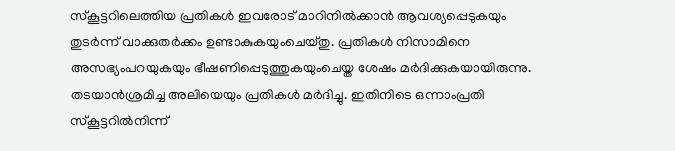സ്കൂട്ടറിലെത്തിയ പ്രതികൾ ഇവരോട് മാറിനിൽക്കാൻ ആവശ്യപ്പെടുകയും തുടർന്ന് വാക്കുതർക്കം ഉണ്ടാകുകയുംചെയ്തു. പ്രതികൾ നിസാമിനെ അസഭ്യംപറയുകയും ഭീഷണിപ്പെടുത്തുകയുംചെയ്ത ശേഷം മർദിക്കുകയായിരുന്നു. തടയാൻശ്രമിച്ച അലിയെയും പ്രതികൾ മർദിച്ചു. ഇതിനിടെ ഒന്നാംപ്രതി സ്കൂട്ടറിൽനിന്ന്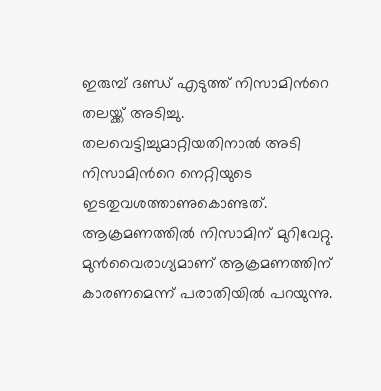ഇരുമ്പ് ദണ്ഡ് എടുത്ത് നിസാമിന്‍റെ തലയ്ക്ക് അടിച്ചു. തലവെട്ടിച്ചുമാറ്റിയതിനാൽ അടി നിസാമിന്‍റെ നെറ്റിയുടെ ഇടതുവശത്താണുകൊണ്ടത്. ആക്രമണത്തിൽ നിസാമിന് മുറിവേറ്റു. മുൻവൈരാഗ്യമാണ് ആക്രമണത്തിന് കാരണമെന്ന് പരാതിയിൽ പറയുന്നു.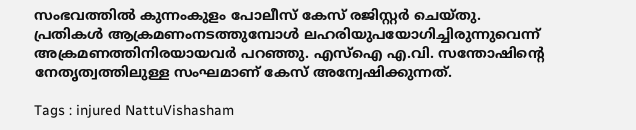സംഭവത്തിൽ കുന്നംകുളം പോലീസ് കേസ് രജിസ്റ്റർ ചെയ്തു. പ്രതികൾ ആക്രമണംനടത്തുമ്പോൾ ലഹരിയുപയോഗിച്ചിരുന്നുവെന്ന് അക്രമണത്തിനിരയായവർ പറഞ്ഞു. എസ്ഐ എ.വി. സന്തോഷിന്‍റെ നേതൃത്വത്തിലുള്ള സംഘമാണ് കേസ് അന്വേഷിക്കുന്നത്.

Tags : injured NattuVishasham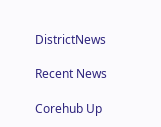DistrictNews

Recent News

Corehub Up